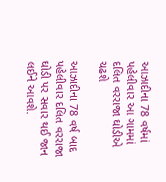આઝાદીના 78 વર્ષમાં પહેલીવાર આ ગામમાં દલિત વરરાજા ઘોડીએ ચઢશે

આઝાદીના 78 વર્ષ બાદ પહેલીવાર દલિત વરરાજા ઘોડી પર સવાર થઈ જાન લઈને આવશે.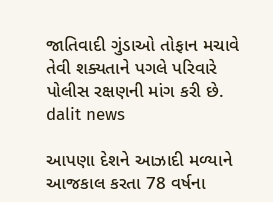જાતિવાદી ગુંડાઓ તોફાન મચાવે તેવી શક્યતાને પગલે પરિવારે પોલીસ રક્ષણની માંગ કરી છે.
dalit news

આપણા દેશને આઝાદી મળ્યાને આજકાલ કરતા 78 વર્ષના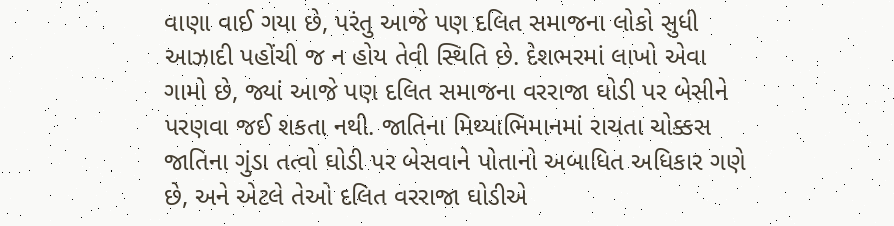વાણા વાઈ ગયા છે, પરંતુ આજે પણ દલિત સમાજના લોકો સુધી આઝાદી પહોંચી જ ન હોય તેવી સ્થિતિ છે. દેશભરમાં લાખો એવા ગામો છે, જ્યાં આજે પણ દલિત સમાજના વરરાજા ઘોડી પર બેસીને પરણવા જઈ શકતા નથી. જાતિના મિથ્યાભિમાનમાં રાચતા ચોક્કસ જાતિના ગુંડા તત્વો ઘોડી પર બેસવાને પોતાનો અબાધિત અધિકાર ગણે છે, અને એટલે તેઓ દલિત વરરાજા ઘોડીએ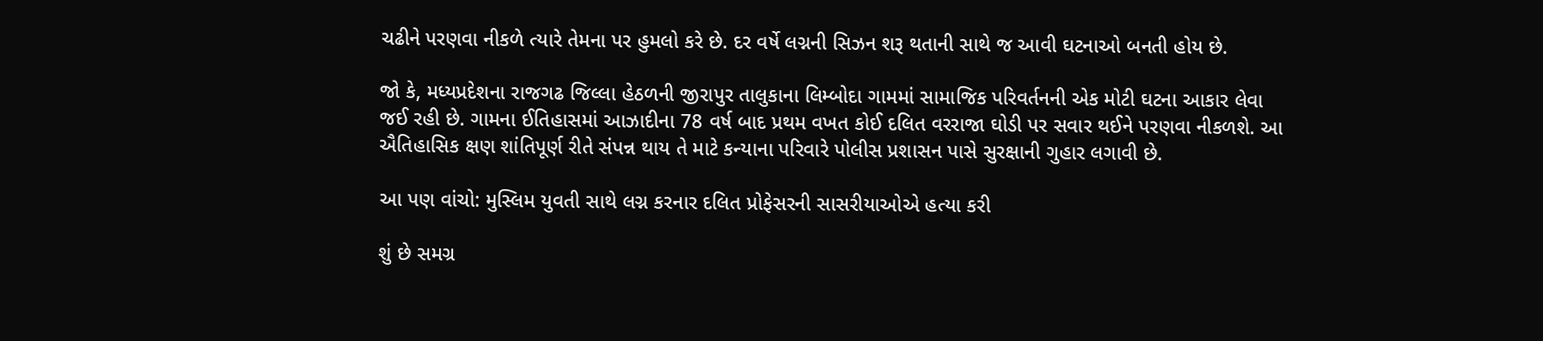ચઢીને પરણવા નીકળે ત્યારે તેમના પર હુમલો કરે છે. દર વર્ષે લગ્નની સિઝન શરૂ થતાની સાથે જ આવી ઘટનાઓ બનતી હોય છે.

જો કે, મધ્યપ્રદેશના રાજગઢ જિલ્લા હેઠળની જીરાપુર તાલુકાના લિમ્બોદા ગામમાં સામાજિક પરિવર્તનની એક મોટી ઘટના આકાર લેવા જઈ રહી છે. ગામના ઈતિહાસમાં આઝાદીના 78 વર્ષ બાદ પ્રથમ વખત કોઈ દલિત વરરાજા ઘોડી પર સવાર થઈને પરણવા નીકળશે. આ ઐતિહાસિક ક્ષણ શાંતિપૂર્ણ રીતે સંપન્ન થાય તે માટે કન્યાના પરિવારે પોલીસ પ્રશાસન પાસે સુરક્ષાની ગુહાર લગાવી છે.

આ પણ વાંચો: મુસ્લિમ યુવતી સાથે લગ્ન કરનાર દલિત પ્રોફેસરની સાસરીયાઓએ હત્યા કરી

શું છે સમગ્ર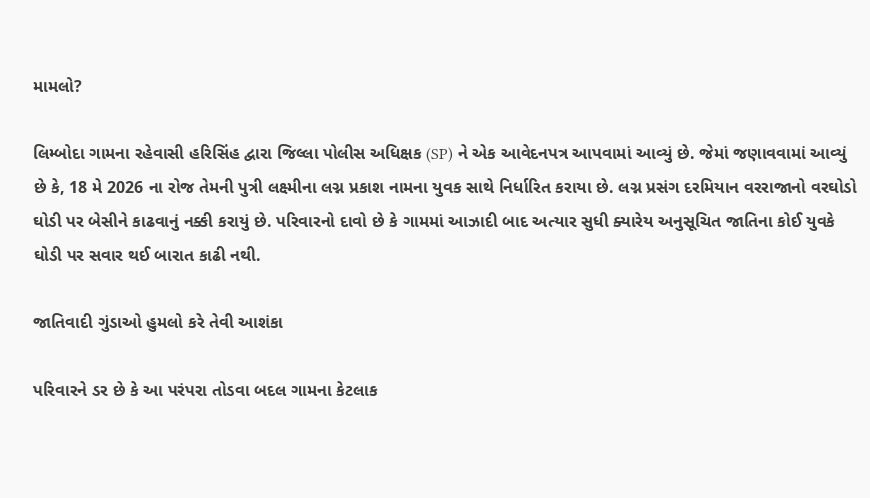મામલો?

લિમ્બોદા ગામના રહેવાસી હરિસિંહ દ્વારા જિલ્લા પોલીસ અધિક્ષક (SP) ને એક આવેદનપત્ર આપવામાં આવ્યું છે. જેમાં જણાવવામાં આવ્યું છે કે, 18 મે 2026 ના રોજ તેમની પુત્રી લક્ષ્મીના લગ્ન પ્રકાશ નામના યુવક સાથે નિર્ધારિત કરાયા છે. લગ્ન પ્રસંગ દરમિયાન વરરાજાનો વરઘોડો ઘોડી પર બેસીને કાઢવાનું નક્કી કરાયું છે. પરિવારનો દાવો છે કે ગામમાં આઝાદી બાદ અત્યાર સુધી ક્યારેય અનુસૂચિત જાતિના કોઈ યુવકે ઘોડી પર સવાર થઈ બારાત કાઢી નથી.

જાતિવાદી ગુંડાઓ હુમલો કરે તેવી આશંકા

પરિવારને ડર છે કે આ પરંપરા તોડવા બદલ ગામના કેટલાક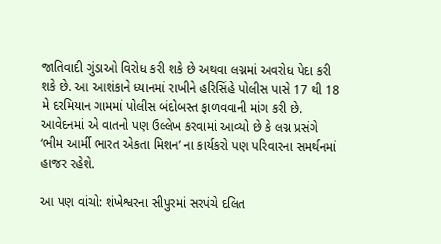જાતિવાદી ગુંડાઓ વિરોધ કરી શકે છે અથવા લગ્નમાં અવરોધ પેદા કરી શકે છે. આ આશંકાને ધ્યાનમાં રાખીને હરિસિંહે પોલીસ પાસે 17 થી 18 મે દરમિયાન ગામમાં પોલીસ બંદોબસ્ત ફાળવવાની માંગ કરી છે. આવેદનમાં એ વાતનો પણ ઉલ્લેખ કરવામાં આવ્યો છે કે લગ્ન પ્રસંગે ‘ભીમ આર્મી ભારત એકતા મિશન’ ના કાર્યકરો પણ પરિવારના સમર્થનમાં હાજર રહેશે.

આ પણ વાંચો: શંખેશ્વરના સીપુરમાં સરપંચે દલિત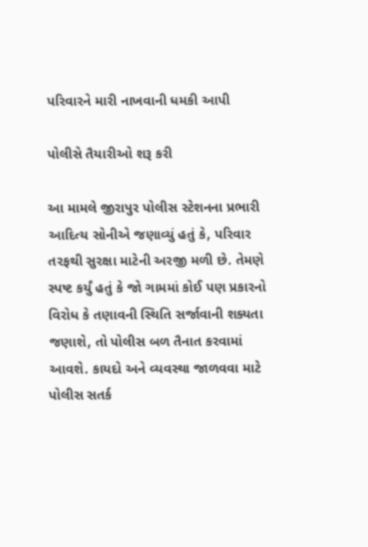પરિવારને મારી નાખવાની ધમકી આપી

પોલીસે તૈયારીઓ શરૂ કરી

આ મામલે જીરાપુર પોલીસ સ્ટેશનના પ્રભારી આદિત્ય સોનીએ જણાવ્યું હતું કે, પરિવાર તરફથી સુરક્ષા માટેની અરજી મળી છે. તેમણે સ્પષ્ટ કર્યું હતું કે જો ગામમાં કોઈ પણ પ્રકારનો વિરોધ કે તણાવની સ્થિતિ સર્જાવાની શક્યતા જણાશે, તો પોલીસ બળ તૈનાત કરવામાં આવશે. કાયદો અને વ્યવસ્થા જાળવવા માટે પોલીસ સતર્ક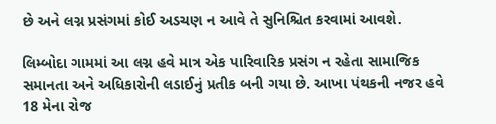છે અને લગ્ન પ્રસંગમાં કોઈ અડચણ ન આવે તે સુનિશ્ચિત કરવામાં આવશે.

લિમ્બોદા ગામમાં આ લગ્ન હવે માત્ર એક પારિવારિક પ્રસંગ ન રહેતા સામાજિક સમાનતા અને અધિકારોની લડાઈનું પ્રતીક બની ગયા છે. આખા પંથકની નજર હવે 18 મેના રોજ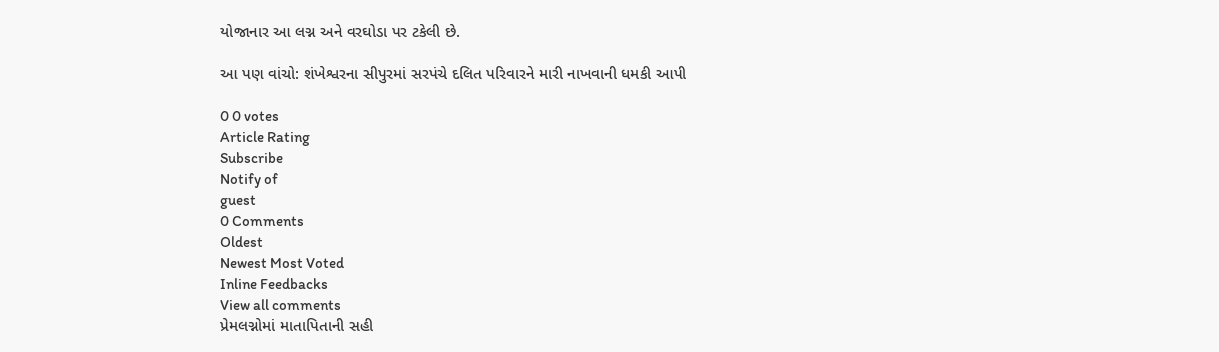યોજાનાર આ લગ્ન અને વરઘોડા પર ટકેલી છે.

આ પણ વાંચો: શંખેશ્વરના સીપુરમાં સરપંચે દલિત પરિવારને મારી નાખવાની ધમકી આપી

0 0 votes
Article Rating
Subscribe
Notify of
guest
0 Comments
Oldest
Newest Most Voted
Inline Feedbacks
View all comments
પ્રેમલગ્નોમાં માતાપિતાની સહી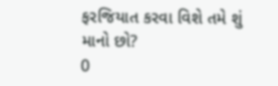ફરજિયાત કરવા વિશે તમે શું માનો છો?
0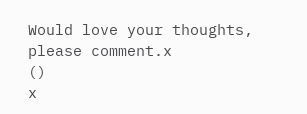Would love your thoughts, please comment.x
()
x